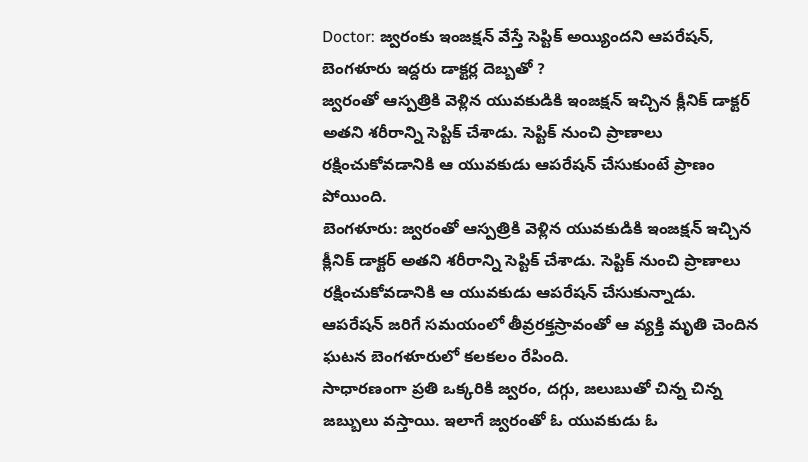Doctor: జ్వరంకు ఇంజక్షన్ వేస్తే సెప్టిక్ అయ్యిందని ఆపరేషన్, బెంగళూరు ఇద్దరు డాక్టర్ల దెబ్బతో ?
జ్వరంతో ఆస్పత్రికి వెళ్లిన యువకుడికి ఇంజక్షన్ ఇచ్చిన క్లీనిక్ డాక్టర్ అతని శరీరాన్ని సెప్టిక్ చేశాడు. సెప్టిక్ నుంచి ప్రాణాలు రక్షించుకోవడానికి ఆ యువకుడు ఆపరేషన్ చేసుకుంటే ప్రాణం పోయింది.
బెంగళూరు: జ్వరంతో ఆస్పత్రికి వెళ్లిన యువకుడికి ఇంజక్షన్ ఇచ్చిన క్లీనిక్ డాక్టర్ అతని శరీరాన్ని సెప్టిక్ చేశాడు. సెప్టిక్ నుంచి ప్రాణాలు రక్షించుకోవడానికి ఆ యువకుడు ఆపరేషన్ చేసుకున్నాడు. ఆపరేషన్ జరిగే సమయంలో తీవ్రరక్తస్రావంతో ఆ వ్యక్తి మృతి చెందిన ఘటన బెంగళూరులో కలకలం రేపింది.
సాధారణంగా ప్రతి ఒక్కరికి జ్వరం, దగ్గు, జలుబుతో చిన్న చిన్న జబ్బులు వస్తాయి. ఇలాగే జ్వరంతో ఓ యువకుడు ఓ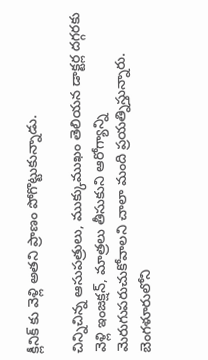క్లీనిక్ కు వెళ్లి అతని ప్రాణం పోగొట్టుకున్నాడు.

చిన్నిచిన్న ఆసుపత్రులు, ముక్కుముఖం తెలియన డాక్టర్ల దగ్గరకు వెళ్లి ఇంజక్షన్, మాత్రలు తీసుకుని ఆరోగ్యాన్ని మెరుగుపరుచుకోవాలని చాలా మంది ప్రయత్నిస్తున్నారు. బెంగళూరులోని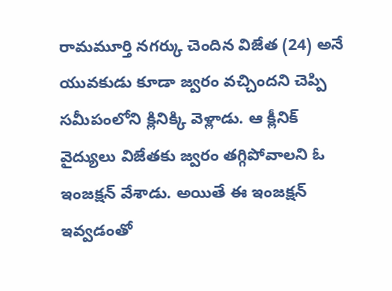రామమూర్తి నగర్కు చెందిన విజేత (24) అనే యువకుడు కూడా జ్వరం వచ్చిందని చెప్పి సమీపంలోని క్లినిక్కి వెళ్లాడు. ఆ క్లీనిక్ వైద్యులు విజేతకు జ్వరం తగ్గిపోవాలని ఓ ఇంజక్షన్ వేశాడు. అయితే ఈ ఇంజక్షన్ ఇవ్వడంతో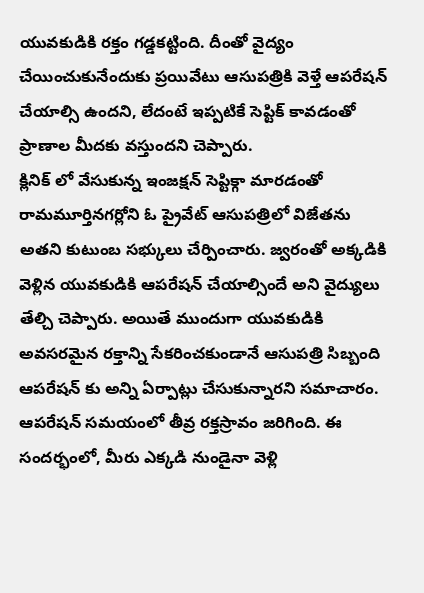యువకుడికి రక్తం గడ్డకట్టింది. దీంతో వైద్యం చేయించుకునేందుకు ప్రయివేటు ఆసుపత్రికి వెళ్తే ఆపరేషన్ చేయాల్సి ఉందని, లేదంటే ఇప్పటికే సెప్టిక్ కావడంతో ప్రాణాల మీదకు వస్తుందని చెప్పారు.
క్లినిక్ లో వేసుకున్న ఇంజక్షన్ సెప్టిక్గా మారడంతో రామమూర్తినగర్లోని ఓ ప్రైవేట్ ఆసుపత్రిలో విజేతను అతని కుటుంబ సభ్కులు చేర్పించారు. జ్వరంతో అక్కడికి వెళ్లిన యువకుడికి ఆపరేషన్ చేయాల్సిందే అని వైద్యులు తేల్చి చెప్పారు. అయితే ముందుగా యువకుడికి అవసరమైన రక్తాన్ని సేకరించకుండానే ఆసుపత్రి సిబ్బంది ఆపరేషన్ కు అన్ని ఏర్పాట్లు చేసుకున్నారని సమాచారం. ఆపరేషన్ సమయంలో తీవ్ర రక్తస్రావం జరిగింది. ఈ సందర్భంలో, మీరు ఎక్కడి నుండైనా వెళ్లి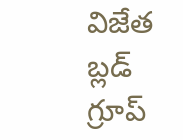విజేత బ్లడ్ గ్రూప్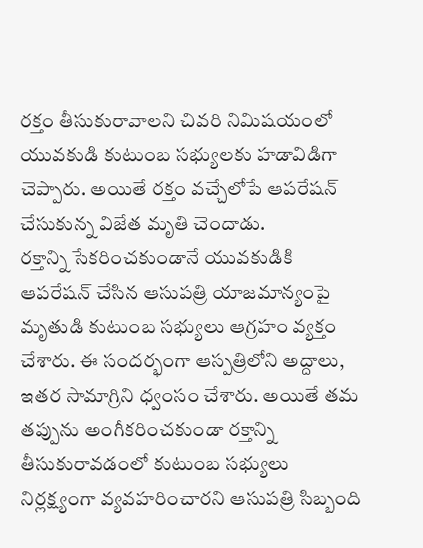రక్తం తీసుకురావాలని చివరి నిమిషయంలో యువకుడి కుటుంబ సభ్యులకు హడావిడిగా చెప్పారు. అయితే రక్తం వచ్చేలోపే ఆపరేషన్ చేసుకున్న విజేత మృతి చెందాడు.
రక్తాన్ని సేకరించకుండానే యువకుడికి ఆపరేషన్ చేసిన ఆసుపత్రి యాజమాన్యంపై మృతుడి కుటుంబ సభ్యులు ఆగ్రహం వ్యక్తం చేశారు. ఈ సందర్భంగా ఆస్పత్రిలోని అద్దాలు, ఇతర సామాగ్రిని ధ్వంసం చేశారు. అయితే తమ తప్పును అంగీకరించకుండా రక్తాన్ని తీసుకురావడంలో కుటుంబ సభ్యులు నిర్లక్ష్యంగా వ్యవహరించారని ఆసుపత్రి సిబ్బంది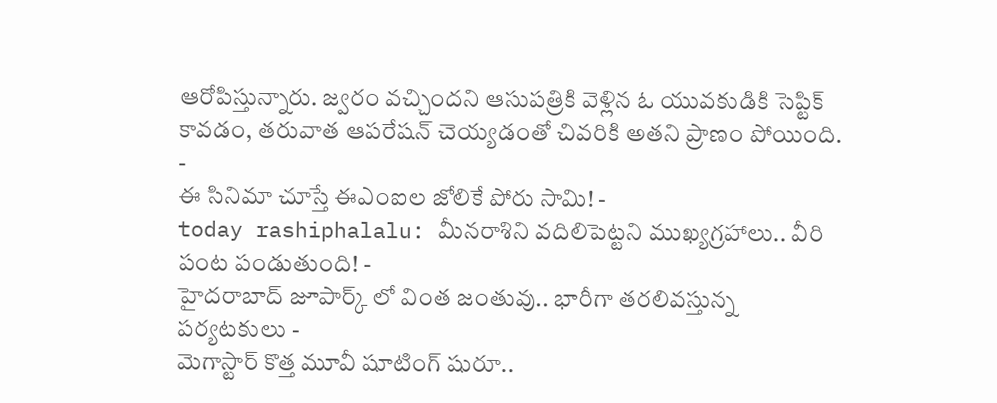ఆరోపిస్తున్నారు. జ్వరం వచ్చిందని ఆసుపత్రికి వెళ్లిన ఓ యువకుడికి సెప్టిక్ కావడం, తరువాత ఆపరేషన్ చెయ్యడంతో చివరికి అతని ప్రాణం పోయింది.
-
ఈ సినిమా చూస్తే ఈఎంఐల జోలికే పోరు సామి! -
today rashiphalalu: మీనరాశిని వదిలిపెట్టని ముఖ్యగ్రహాలు.. వీరి పంట పండుతుంది! -
హైదరాబాద్ జూపార్క్ లో వింత జంతువు.. భారీగా తరలివస్తున్న పర్యటకులు -
మెగాస్టార్ కొత్త మూవీ షూటింగ్ షురూ..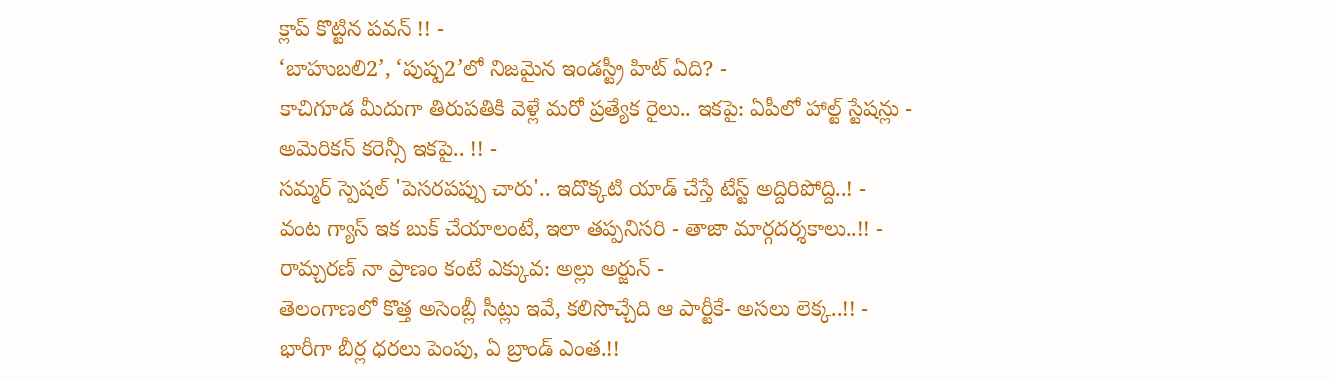క్లాప్ కొట్టిన పవన్ !! -
‘బాహుబలి2’, ‘పుష్ప2’లో నిజమైన ఇండస్ట్రీ హిట్ ఏది? -
కాచిగూడ మీదుగా తిరుపతికి వెళ్లే మరో ప్రత్యేక రైలు.. ఇకపై: ఏపీలో హాల్ట్ స్టేషన్లు -
అమెరికన్ కరెన్సీ ఇకపై.. !! -
సమ్మర్ స్పెషల్ 'పెసరపప్పు చారు'.. ఇదొక్కటి యాడ్ చేస్తే టేస్ట్ అద్దిరిపోద్ది..! -
వంట గ్యాస్ ఇక బుక్ చేయాలంటే, ఇలా తప్పనిసరి - తాజా మార్గదర్శకాలు..!! -
రామ్చరణ్ నా ప్రాణం కంటే ఎక్కువ: అల్లు అర్జున్ -
తెలంగాణలో కొత్త అసెంబ్లీ సీట్లు ఇవే, కలిసొచ్చేది ఆ పార్టీకే- అసలు లెక్క..!! -
భారీగా బీర్ల ధరలు పెంపు, ఏ బ్రాండ్ ఎంత.!!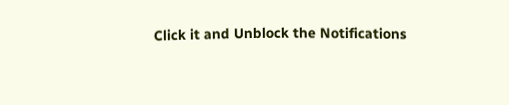Click it and Unblock the Notifications